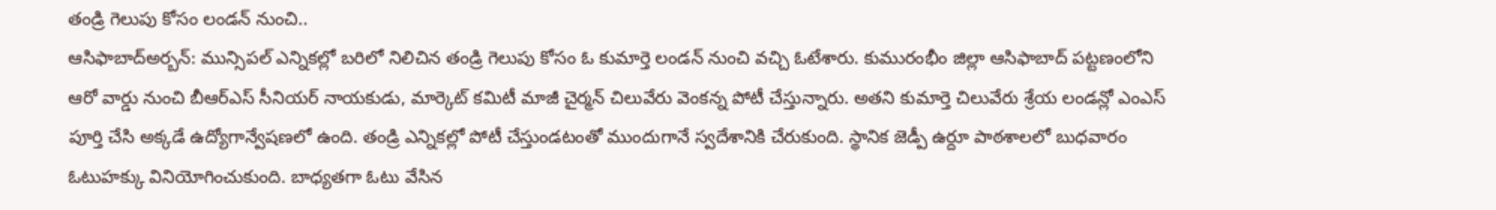తండ్రి గెలుపు కోసం లండన్ నుంచి..
ఆసిఫాబాద్అర్బన్: మున్సిపల్ ఎన్నికల్లో బరిలో నిలిచిన తండ్రి గెలుపు కోసం ఓ కుమార్తె లండన్ నుంచి వచ్చి ఓటేశారు. కుమురంభీం జిల్లా ఆసిఫాబాద్ పట్టణంలోని ఆరో వార్డు నుంచి బీఆర్ఎస్ సీనియర్ నాయకుడు, మార్కెట్ కమిటీ మాజీ చైర్మన్ చిలువేరు వెంకన్న పోటీ చేస్తున్నారు. అతని కుమార్తె చిలువేరు శ్రేయ లండన్లో ఎంఎస్ పూర్తి చేసి అక్కడే ఉద్యోగాన్వేషణలో ఉంది. తండ్రి ఎన్నికల్లో పోటీ చేస్తుండటంతో ముందుగానే స్వదేశానికి చేరుకుంది. స్థానిక జెడ్పీ ఉర్దూ పాఠశాలలో బుధవారం ఓటుహక్కు వినియోగించుకుంది. బాధ్యతగా ఓటు వేసిన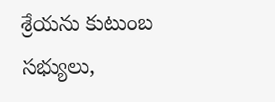శ్రేయను కుటుంబ సభ్యులు,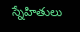స్నేహితులు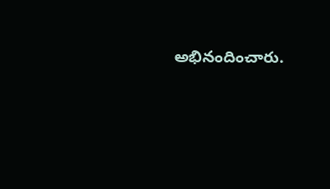అభినందించారు.